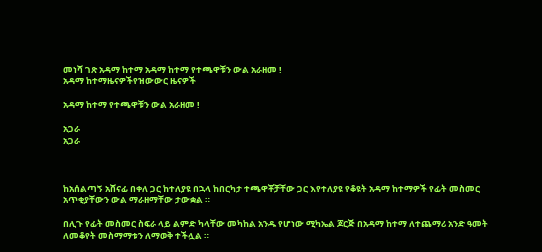መነሻ ገጽ አዳማ ከተማ አዳማ ከተማ የተጫዋቹን ውል አራዘመ !
አዳማ ከተማዜናዎችየዝውውር ዜናዎች

አዳማ ከተማ የተጫዋቹን ውል አራዘመ !

አጋራ
አጋራ



ከአሰልጣኝ አሸናፊ በቀለ ጋር ከተለያዩ በኋላ ከበርካታ ተጫዋቾቻቸው ጋር እየተለያዩ የቆዩት አዳማ ከተማዎች የፊት መስመር አጥቂያቸውን ውል ማራዘማቸው ታውቋል ።

በሊጉ የፊት መስመር ስፍራ ላይ ልምድ ካላቸው መካከል አንዱ የሆነው ሚካኤል ጆርጅ በአዳማ ከተማ ለተጨማሪ አንድ ዓመት ለመቆየት መስማማቱን ለማወቅ ተችሏል ።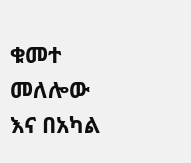ቁመተ መለሎው እና በአካል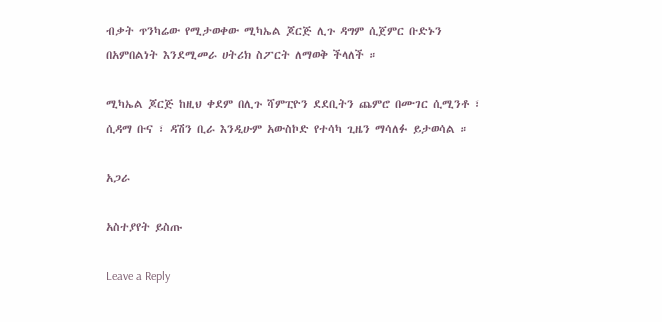ብቃት ጥንካሬው የሚታወቀው ሚካኤል ጆርጅ ሊጉ ዳግም ሲጀምር ቡድኑን በአምበልነት እንደሚመራ ሀትሪክ ስፖርት ለማወቅ ችላለች ።

ሚካኤል ጆርጅ ከዚህ ቀደም በሊጉ ሻምፒዮን ደደቢትን ጨምሮ በሙገር ሲሚንቶ ፣ ሲዳማ ቡና ፣ ዳሽን ቢራ እንዲሁም አውስኮድ የተሳካ ጊዜን ማሳለፉ ይታወሳል ።

አጋራ

አስተያየት ይስጡ

Leave a Reply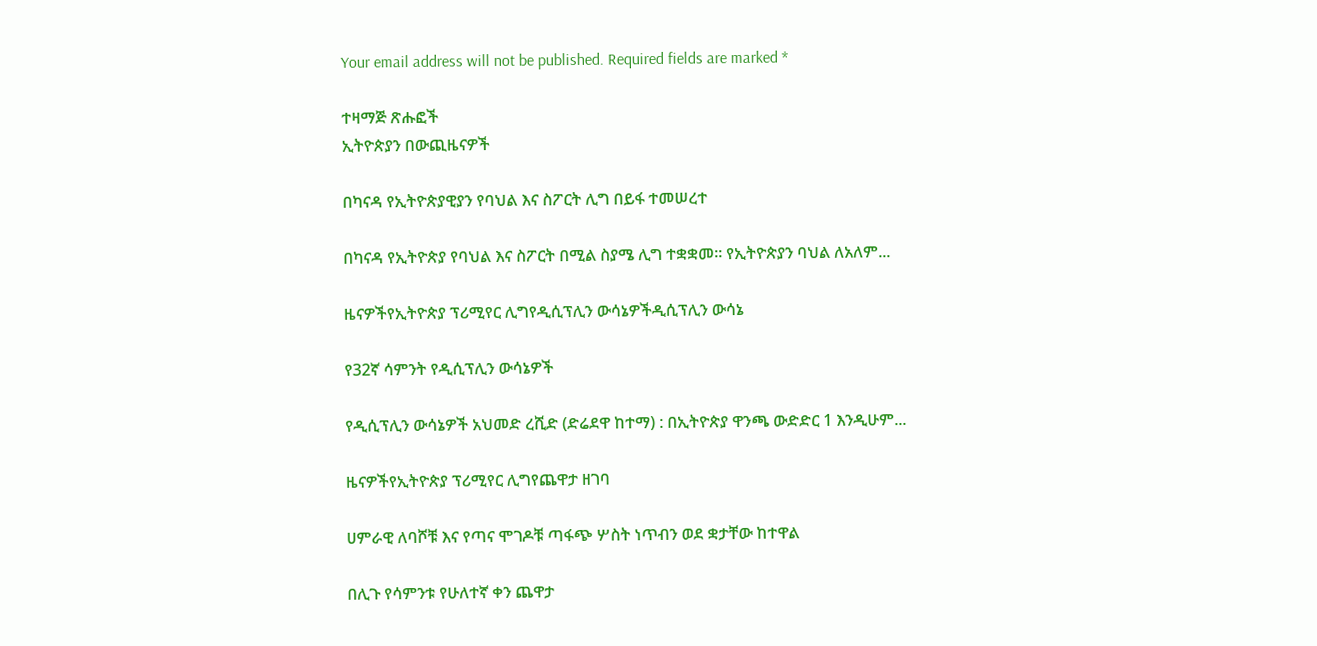Your email address will not be published. Required fields are marked *

ተዛማጅ ጽሑፎች
ኢትዮጵያን በውጪዜናዎች

በካናዳ የኢትዮጵያዊያን የባህል እና ስፖርት ሊግ በይፋ ተመሠረተ

በካናዳ የኢትዮጵያ የባህል እና ስፖርት በሚል ስያሜ ሊግ ተቋቋመ። የኢትዮጵያን ባህል ለአለም...

ዜናዎችየኢትዮጵያ ፕሪሚየር ሊግየዲሲፕሊን ውሳኔዎችዲሲፕሊን ውሳኔ

የ32ኛ ሳምንት የዲሲፕሊን ውሳኔዎች

የዲሲፕሊን ውሳኔዎች አህመድ ረሺድ (ድሬደዋ ከተማ) : በኢትዮጵያ ዋንጫ ውድድር 1 እንዲሁም...

ዜናዎችየኢትዮጵያ ፕሪሚየር ሊግየጨዋታ ዘገባ

ሀምራዊ ለባሾቹ እና የጣና ሞገዶቹ ጣፋጭ ሦስት ነጥብን ወደ ቋታቸው ከተዋል

በሊጉ የሳምንቱ የሁለተኛ ቀን ጨዋታ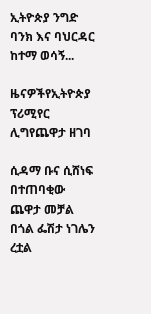ኢትዮጵያ ንግድ ባንክ እና ባህርዳር ከተማ ወሳኝ...

ዜናዎችየኢትዮጵያ ፕሪሚየር ሊግየጨዋታ ዘገባ

ሲዳማ ቡና ሲሸነፍ በተጠባቂው ጨዋታ መቻል በጎል ፌሽታ ነገሌን ረቷል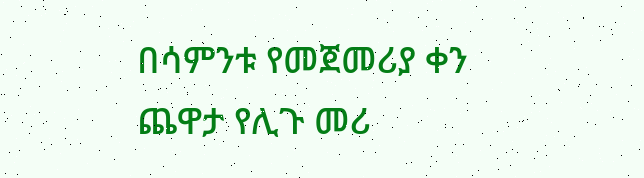በሳምንቱ የመጀመሪያ ቀን ጨዋታ የሊጉ መሪ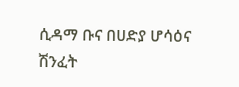ሲዳማ ቡና በሀድያ ሆሳዕና ሽንፈት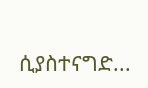ሲያስተናግድ...